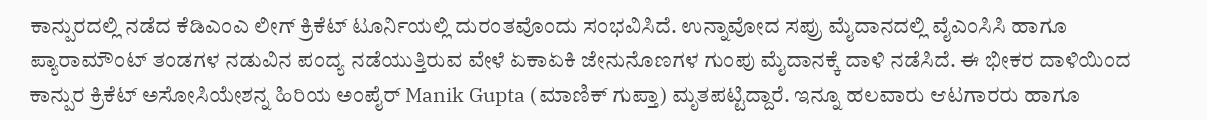ಕಾನ್ಪುರದಲ್ಲಿ ನಡೆದ ಕೆಡಿಎಂಎ ಲೀಗ್ ಕ್ರಿಕೆಟ್ ಟೂರ್ನಿಯಲ್ಲಿ ದುರಂತವೊಂದು ಸಂಭವಿಸಿದೆ. ಉನ್ನಾವೋದ ಸಪ್ರು ಮೈದಾನದಲ್ಲಿ ವೈಎಂಸಿಸಿ ಹಾಗೂ ಪ್ಯಾರಾಮೌಂಟ್ ತಂಡಗಳ ನಡುವಿನ ಪಂದ್ಯ ನಡೆಯುತ್ತಿರುವ ವೇಳೆ ಏಕಾಏಕಿ ಜೇನುನೊಣಗಳ ಗುಂಪು ಮೈದಾನಕ್ಕೆ ದಾಳಿ ನಡೆಸಿದೆ. ಈ ಭೀಕರ ದಾಳಿಯಿಂದ ಕಾನ್ಪುರ ಕ್ರಿಕೆಟ್ ಅಸೋಸಿಯೇಶನ್ನ ಹಿರಿಯ ಅಂಪೈರ್ Manik Gupta (ಮಾಣಿಕ್ ಗುಪ್ತಾ) ಮೃತಪಟ್ಟಿದ್ದಾರೆ. ಇನ್ನೂ ಹಲವಾರು ಆಟಗಾರರು ಹಾಗೂ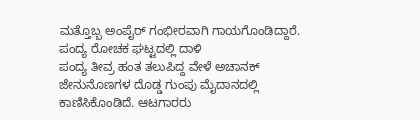ಮತ್ತೊಬ್ಬ ಅಂಪೈರ್ ಗಂಭೀರವಾಗಿ ಗಾಯಗೊಂಡಿದ್ದಾರೆ.
ಪಂದ್ಯ ರೋಚಕ ಘಟ್ಟದಲ್ಲಿ ದಾಳಿ
ಪಂದ್ಯ ತೀವ್ರ ಹಂತ ತಲುಪಿದ್ದ ವೇಳೆ ಅಚಾನಕ್ ಜೇನುನೊಣಗಳ ದೊಡ್ಡ ಗುಂಪು ಮೈದಾನದಲ್ಲಿ ಕಾಣಿಸಿಕೊಂಡಿದೆ. ಆಟಗಾರರು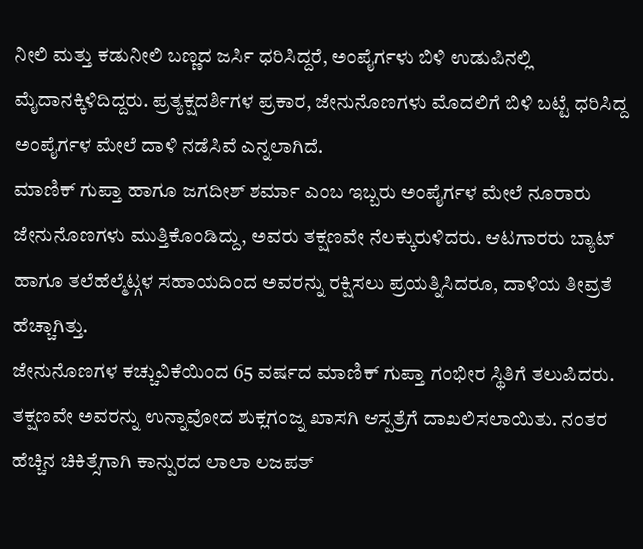ನೀಲಿ ಮತ್ತು ಕಡುನೀಲಿ ಬಣ್ಣದ ಜರ್ಸಿ ಧರಿಸಿದ್ದರೆ, ಅಂಪೈರ್ಗಳು ಬಿಳಿ ಉಡುಪಿನಲ್ಲಿ ಮೈದಾನಕ್ಕಿಳಿದಿದ್ದರು. ಪ್ರತ್ಯಕ್ಷದರ್ಶಿಗಳ ಪ್ರಕಾರ, ಜೇನುನೊಣಗಳು ಮೊದಲಿಗೆ ಬಿಳಿ ಬಟ್ಟೆ ಧರಿಸಿದ್ದ ಅಂಪೈರ್ಗಳ ಮೇಲೆ ದಾಳಿ ನಡೆಸಿವೆ ಎನ್ನಲಾಗಿದೆ.
ಮಾಣಿಕ್ ಗುಪ್ತಾ ಹಾಗೂ ಜಗದೀಶ್ ಶರ್ಮಾ ಎಂಬ ಇಬ್ಬರು ಅಂಪೈರ್ಗಳ ಮೇಲೆ ನೂರಾರು ಜೇನುನೊಣಗಳು ಮುತ್ತಿಕೊಂಡಿದ್ದು, ಅವರು ತಕ್ಷಣವೇ ನೆಲಕ್ಕುರುಳಿದರು. ಆಟಗಾರರು ಬ್ಯಾಟ್ ಹಾಗೂ ತಲೆಹೆಲ್ಮೆಟ್ಗಳ ಸಹಾಯದಿಂದ ಅವರನ್ನು ರಕ್ಷಿಸಲು ಪ್ರಯತ್ನಿಸಿದರೂ, ದಾಳಿಯ ತೀವ್ರತೆ ಹೆಚ್ಚಾಗಿತ್ತು.
ಜೇನುನೊಣಗಳ ಕಚ್ಚುವಿಕೆಯಿಂದ 65 ವರ್ಷದ ಮಾಣಿಕ್ ಗುಪ್ತಾ ಗಂಭೀರ ಸ್ಥಿತಿಗೆ ತಲುಪಿದರು. ತಕ್ಷಣವೇ ಅವರನ್ನು ಉನ್ನಾವೋದ ಶುಕ್ಲಗಂಜ್ನ ಖಾಸಗಿ ಆಸ್ಪತ್ರೆಗೆ ದಾಖಲಿಸಲಾಯಿತು. ನಂತರ ಹೆಚ್ಚಿನ ಚಿಕಿತ್ಸೆಗಾಗಿ ಕಾನ್ಪುರದ ಲಾಲಾ ಲಜಪತ್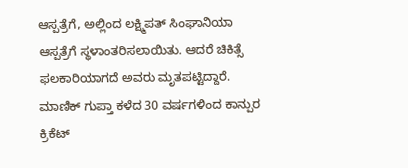ಆಸ್ಪತ್ರೆಗೆ, ಅಲ್ಲಿಂದ ಲಕ್ಷ್ಮಿಪತ್ ಸಿಂಘಾನಿಯಾ ಆಸ್ಪತ್ರೆಗೆ ಸ್ಥಳಾಂತರಿಸಲಾಯಿತು. ಆದರೆ ಚಿಕಿತ್ಸೆ ಫಲಕಾರಿಯಾಗದೆ ಅವರು ಮೃತಪಟ್ಟಿದ್ದಾರೆ.
ಮಾಣಿಕ್ ಗುಪ್ತಾ ಕಳೆದ 30 ವರ್ಷಗಳಿಂದ ಕಾನ್ಪುರ ಕ್ರಿಕೆಟ್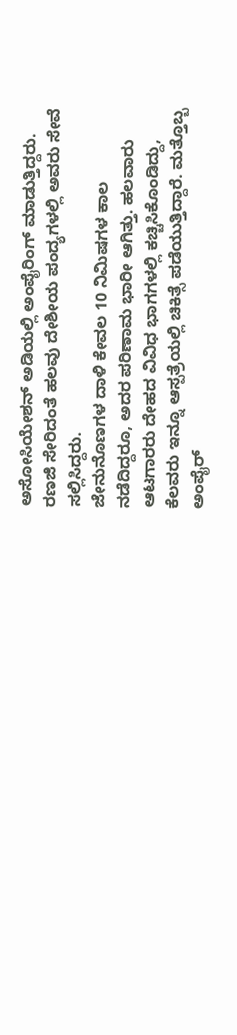ಅಸೋಸಿಯೇಶನ್ ಅಡಿಯಲ್ಲಿ ಅಂಪೈರಿಂಗ್ ಮಾಡುತ್ತಿದ್ದರು. ರಣಜಿ ಸೇರಿದಂತೆ ಹಲವು ದೇಶೀಯ ಪಂದ್ಯಗಳಲ್ಲಿ ಅವರು ಸೇವೆ ಸಲ್ಲಿಸಿದ್ದರು.
ಜೇನುನೊಣಗಳ ದಾಳಿ ಕೇವಲ 10 ನಿಮಿಷಗಳ ಕಾಲ ನಡೆದಿದ್ದರೂ, ಅದರ ಪರಿಣಾಮ ಭಾರೀ ಆಗಿತ್ತು. ಹಲವಾರು ಆಟಗಾರರು ದೇಹದ ವಿವಿಧ ಭಾಗಗಳಲ್ಲಿ ಕಚ್ಚಿಸಿಕೊಂಡಿದ್ದು, ಕೆಲವರು ಇನ್ನೂ ಆಸ್ಪತ್ರೆಯಲ್ಲಿ ಚಿಕಿತ್ಸೆ ಪಡೆಯುತ್ತಿದ್ದಾರೆ. ಮತ್ತೊಬ್ಬ ಅಂಪೈರ್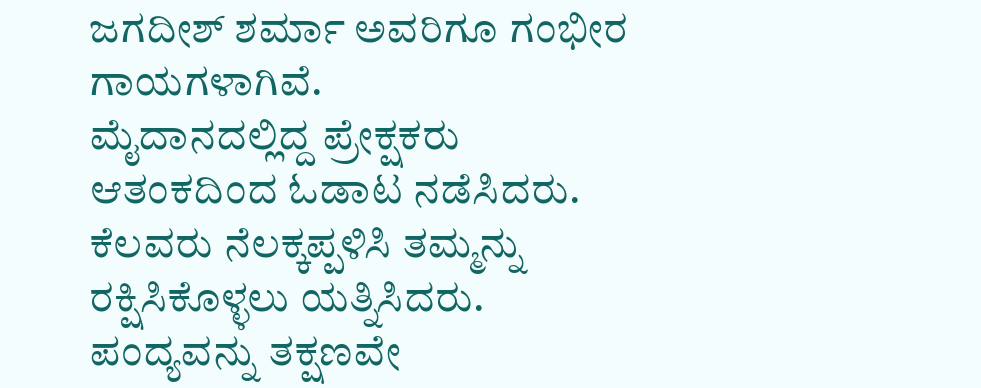ಜಗದೀಶ್ ಶರ್ಮಾ ಅವರಿಗೂ ಗಂಭೀರ ಗಾಯಗಳಾಗಿವೆ.
ಮೈದಾನದಲ್ಲಿದ್ದ ಪ್ರೇಕ್ಷಕರು ಆತಂಕದಿಂದ ಓಡಾಟ ನಡೆಸಿದರು. ಕೆಲವರು ನೆಲಕ್ಕಪ್ಪಳಿಸಿ ತಮ್ಮನ್ನು ರಕ್ಷಿಸಿಕೊಳ್ಳಲು ಯತ್ನಿಸಿದರು. ಪಂದ್ಯವನ್ನು ತಕ್ಷಣವೇ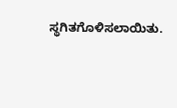ಸ್ಥಗಿತಗೊಳಿಸಲಾಯಿತು.